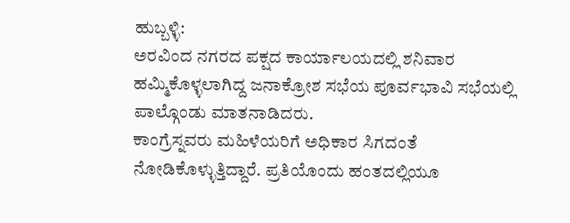ಹುಬ್ಬಳ್ಳಿ:
ಅರವಿಂದ ನಗರದ ಪಕ್ಷದ ಕಾರ್ಯಾಲಯದಲ್ಲಿ ಶನಿವಾರ ಹಮ್ಮಿಕೊಳ್ಳಲಾಗಿದ್ದ ಜನಾಕ್ರೋಶ ಸಭೆಯ ಪೂರ್ವಭಾವಿ ಸಭೆಯಲ್ಲಿ ಪಾಲ್ಗೊಂಡು ಮಾತನಾಡಿದರು.
ಕಾಂಗ್ರೆಸ್ನವರು ಮಹಿಳೆಯರಿಗೆ ಅಧಿಕಾರ ಸಿಗದಂತೆ ನೋಡಿಕೊಳ್ಳುತ್ತಿದ್ದಾರೆ. ಪ್ರತಿಯೊಂದು ಹಂತದಲ್ಲಿಯೂ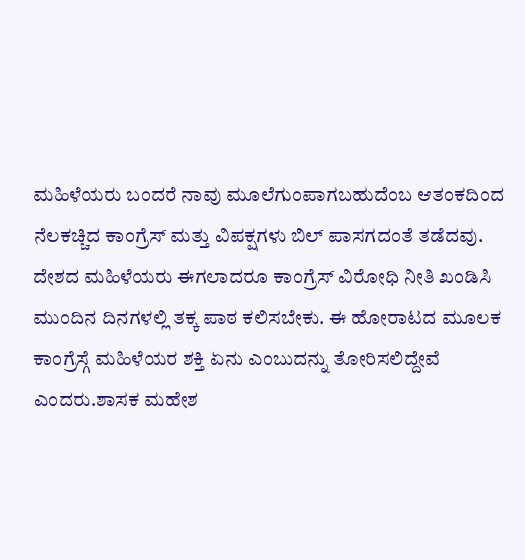ಮಹಿಳೆಯರು ಬಂದರೆ ನಾವು ಮೂಲೆಗುಂಪಾಗಬಹುದೆಂಬ ಆತಂಕದಿಂದ ನೆಲಕಚ್ಚಿದ ಕಾಂಗ್ರೆಸ್ ಮತ್ತು ವಿಪಕ್ಷಗಳು ಬಿಲ್ ಪಾಸಗದಂತೆ ತಡೆದವು. ದೇಶದ ಮಹಿಳೆಯರು ಈಗಲಾದರೂ ಕಾಂಗ್ರೆಸ್ ವಿರೋಧಿ ನೀತಿ ಖಂಡಿಸಿ ಮುಂದಿನ ದಿನಗಳಲ್ಲಿ ತಕ್ಕ ಪಾಠ ಕಲಿಸಬೇಕು. ಈ ಹೋರಾಟದ ಮೂಲಕ ಕಾಂಗ್ರೆಸ್ಗೆ ಮಹಿಳೆಯರ ಶಕ್ತಿ ಏನು ಎಂಬುದನ್ನು ತೋರಿಸಲಿದ್ದೇವೆ ಎಂದರು.ಶಾಸಕ ಮಹೇಶ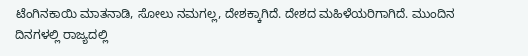ಟೆಂಗಿನಕಾಯಿ ಮಾತನಾಡಿ, ಸೋಲು ನಮಗಲ್ಲ, ದೇಶಕ್ಕಾಗಿದೆ. ದೇಶದ ಮಹಿಳೆಯರಿಗಾಗಿದೆ. ಮುಂದಿನ ದಿನಗಳಲ್ಲಿ ರಾಜ್ಯದಲ್ಲಿ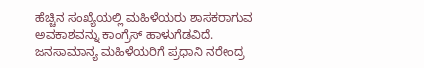ಹೆಚ್ಚಿನ ಸಂಖ್ಯೆಯಲ್ಲಿ ಮಹಿಳೆಯರು ಶಾಸಕರಾಗುವ ಅವಕಾಶವನ್ನು ಕಾಂಗ್ರೆಸ್ ಹಾಳುಗೆಡವಿದೆ. ಜನಸಾಮಾನ್ಯ ಮಹಿಳೆಯರಿಗೆ ಪ್ರಧಾನಿ ನರೇಂದ್ರ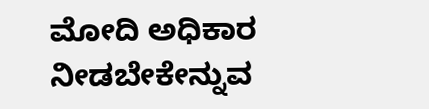ಮೋದಿ ಅಧಿಕಾರ ನೀಡಬೇಕೇನ್ನುವ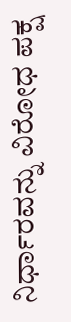ನಿರ್ಧಾರವನ್ನು ವಿರೋಧ ಪಕ್ಷ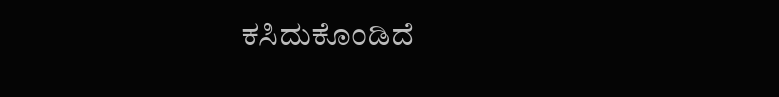ಕಸಿದುಕೊಂಡಿದೆ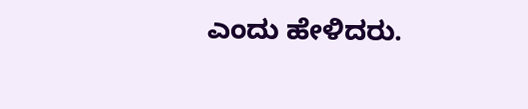ಎಂದು ಹೇಳಿದರು.